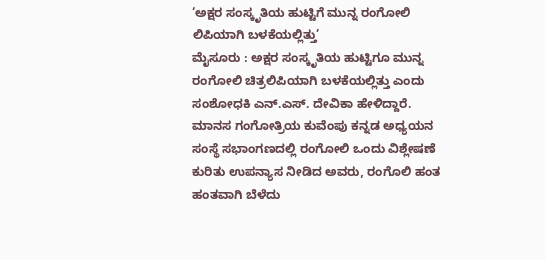‘ಅಕ್ಷರ ಸಂಸ್ಕೃತಿಯ ಹುಟ್ಟಿಗೆ ಮುನ್ನ ರಂಗೋಲಿ ಲಿಪಿಯಾಗಿ ಬಳಕೆಯಲ್ಲಿತ್ತು’
ಮೈಸೂರು : ಅಕ್ಷರ ಸಂಸ್ಕೃತಿಯ ಹುಟ್ಟಿಗೂ ಮುನ್ನ ರಂಗೋಲಿ ಚಿತ್ರಲಿಪಿಯಾಗಿ ಬಳಕೆಯಲ್ಲಿತ್ತು ಎಂದು ಸಂಶೋಧಕಿ ಎನ್.ಎಸ್. ದೇವಿಕಾ ಹೇಳಿದ್ದಾರೆ. ಮಾನಸ ಗಂಗೋತ್ರಿಯ ಕುವೆಂಪು ಕನ್ನಡ ಅಧ್ಯಯನ ಸಂಸ್ಥೆ ಸಭಾಂಗಣದಲ್ಲಿ ರಂಗೋಲಿ ಒಂದು ವಿಶ್ಲೇಷಣೆ ಕುರಿತು ಉಪನ್ಯಾಸ ನೀಡಿದ ಅವರು, ರಂಗೊಲಿ ಹಂತ ಹಂತವಾಗಿ ಬೆಳೆದು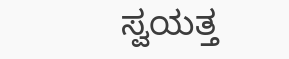ಸ್ವಯತ್ತ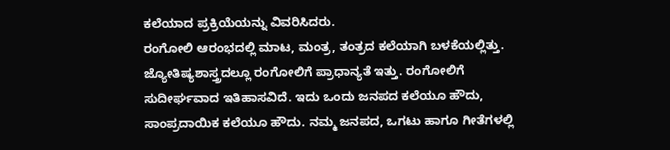ಕಲೆಯಾದ ಪ್ರಕ್ರಿಯೆಯನ್ನು ವಿವರಿಸಿದರು.
ರಂಗೋಲಿ ಆರಂಭದಲ್ಲಿ ಮಾಟ, ಮಂತ್ರ, ತಂತ್ರದ ಕಲೆಯಾಗಿ ಬಳಕೆಯಲ್ಲಿತ್ತು. ಜ್ಯೋತಿಷ್ಯಶಾಸ್ತ್ರದಲ್ಲೂ ರಂಗೋಲಿಗೆ ಪ್ರಾಧಾನ್ಯತೆ ಇತ್ತು. ರಂಗೋಲಿಗೆ ಸುದೀರ್ಘವಾದ ಇತಿಹಾಸವಿದೆ. ಇದು ಒಂದು ಜನಪದ ಕಲೆಯೂ ಹೌದು, ಸಾಂಪ್ರದಾಯಿಕ ಕಲೆಯೂ ಹೌದು. ನಮ್ಮ ಜನಪದ, ಒಗಟು ಹಾಗೂ ಗೀತೆಗಳಲ್ಲಿ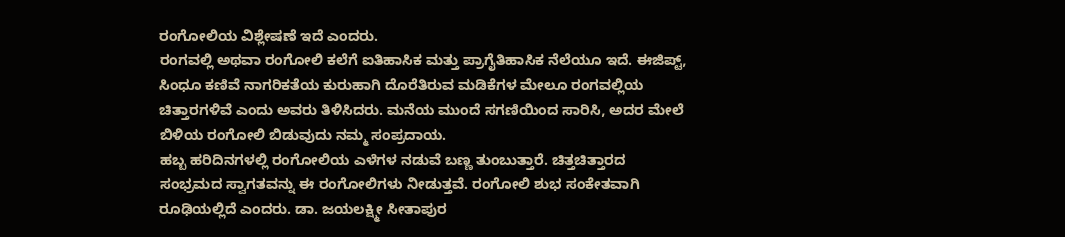ರಂಗೋಲಿಯ ವಿಶ್ಲೇಷಣೆ ಇದೆ ಎಂದರು.
ರಂಗವಲ್ಲಿ ಅಥವಾ ರಂಗೋಲಿ ಕಲೆಗೆ ಐತಿಹಾಸಿಕ ಮತ್ತು ಪ್ರಾಗೈತಿಹಾಸಿಕ ನೆಲೆಯೂ ಇದೆ. ಈಜಿಪ್ಟ್, ಸಿಂಧೂ ಕಣಿವೆ ನಾಗರಿಕತೆಯ ಕುರುಹಾಗಿ ದೊರೆತಿರುವ ಮಡಿಕೆಗಳ ಮೇಲೂ ರಂಗವಲ್ಲಿಯ ಚಿತ್ತಾರಗಳಿವೆ ಎಂದು ಅವರು ತಿಳಿಸಿದರು. ಮನೆಯ ಮುಂದೆ ಸಗಣಿಯಿಂದ ಸಾರಿಸಿ, ಅದರ ಮೇಲೆ ಬಿಳಿಯ ರಂಗೋಲಿ ಬಿಡುವುದು ನಮ್ಮ ಸಂಪ್ರದಾಯ.
ಹಬ್ಬ ಹರಿದಿನಗಳಲ್ಲಿ ರಂಗೋಲಿಯ ಎಳೆಗಳ ನಡುವೆ ಬಣ್ಣ ತುಂಬುತ್ತಾರೆ. ಚಿತ್ತಚಿತ್ತಾರದ ಸಂಭ್ರಮದ ಸ್ವಾಗತವನ್ನು ಈ ರಂಗೋಲಿಗಳು ನೀಡುತ್ತವೆ. ರಂಗೋಲಿ ಶುಭ ಸಂಕೇತವಾಗಿ ರೂಢಿಯಲ್ಲಿದೆ ಎಂದರು. ಡಾ. ಜಯಲಕ್ಷ್ಮೀ ಸೀತಾಪುರ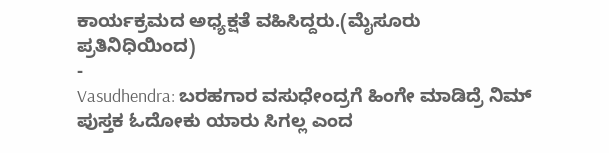ಕಾರ್ಯಕ್ರಮದ ಅಧ್ಯಕ್ಷತೆ ವಹಿಸಿದ್ದರು.(ಮೈಸೂರು ಪ್ರತಿನಿಧಿಯಿಂದ)
-
Vasudhendra: ಬರಹಗಾರ ವಸುಧೇಂದ್ರಗೆ ಹಿಂಗೇ ಮಾಡಿದ್ರೆ ನಿಮ್ ಪುಸ್ತಕ ಓದೋಕು ಯಾರು ಸಿಗಲ್ಲ ಎಂದ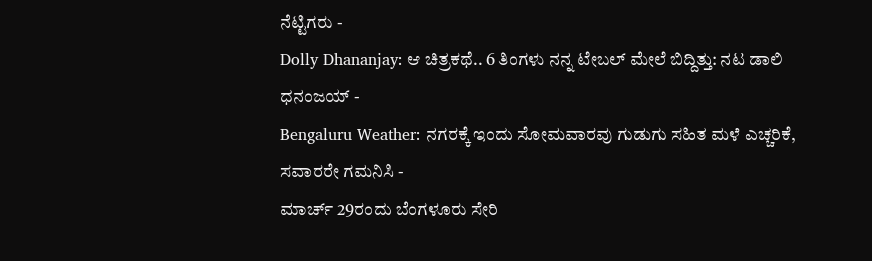ನೆಟ್ಟಿಗರು -
Dolly Dhananjay: ಆ ಚಿತ್ರಕಥೆ.. 6 ತಿಂಗಳು ನನ್ನ ಟೇಬಲ್ ಮೇಲೆ ಬಿದ್ದಿತ್ತು: ನಟ ಡಾಲಿ ಧನಂಜಯ್ -
Bengaluru Weather: ನಗರಕ್ಕೆ ಇಂದು ಸೋಮವಾರವು ಗುಡುಗು ಸಹಿತ ಮಳೆ ಎಚ್ಚರಿಕೆ, ಸವಾರರೇ ಗಮನಿಸಿ -
ಮಾರ್ಚ್ 29ರಂದು ಬೆಂಗಳೂರು ಸೇರಿ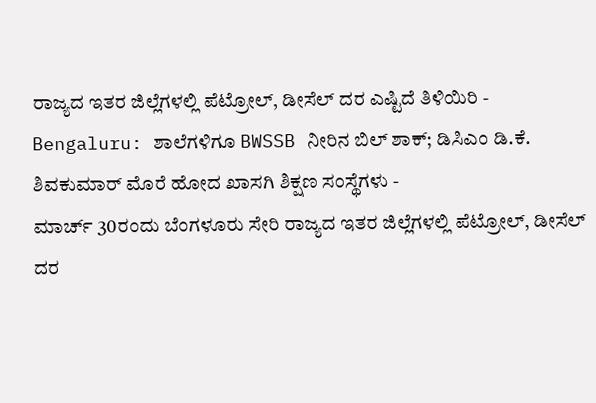ರಾಜ್ಯದ ಇತರ ಜಿಲ್ಲೆಗಳಲ್ಲಿ ಪೆಟ್ರೋಲ್, ಡೀಸೆಲ್ ದರ ಎಷ್ಟಿದೆ ತಿಳಿಯಿರಿ -
Bengaluru: ಶಾಲೆಗಳಿಗೂ BWSSB ನೀರಿನ ಬಿಲ್ ಶಾಕ್; ಡಿಸಿಎಂ ಡಿ.ಕೆ. ಶಿವಕುಮಾರ್ ಮೊರೆ ಹೋದ ಖಾಸಗಿ ಶಿಕ್ಷಣ ಸಂಸ್ಥೆಗಳು -
ಮಾರ್ಚ್ 30ರಂದು ಬೆಂಗಳೂರು ಸೇರಿ ರಾಜ್ಯದ ಇತರ ಜಿಲ್ಲೆಗಳಲ್ಲಿ ಪೆಟ್ರೋಲ್, ಡೀಸೆಲ್ ದರ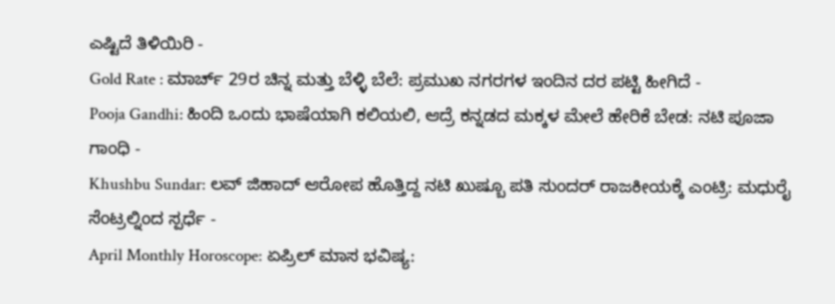ಎಷ್ಟಿದೆ ತಿಳಿಯಿರಿ -
Gold Rate : ಮಾರ್ಚ್ 29ರ ಚಿನ್ನ ಮತ್ತು ಬೆಳ್ಳಿ ಬೆಲೆ: ಪ್ರಮುಖ ನಗರಗಳ ಇಂದಿನ ದರ ಪಟ್ಟಿ ಹೀಗಿದೆ -
Pooja Gandhi: ಹಿಂದಿ ಒಂದು ಭಾಷೆಯಾಗಿ ಕಲಿಯಲಿ, ಆದ್ರೆ ಕನ್ನಡದ ಮಕ್ಕಳ ಮೇಲೆ ಹೇರಿಕೆ ಬೇಡ: ನಟಿ ಪೂಜಾ ಗಾಂಧಿ -
Khushbu Sundar: ಲವ್ ಜಿಹಾದ್ ಆರೋಪ ಹೊತ್ತಿದ್ದ ನಟಿ ಖುಷ್ಬೂ ಪತಿ ಸುಂದರ್ ರಾಜಕೀಯಕ್ಕೆ ಎಂಟ್ರಿ: ಮಧುರೈ ಸೆಂಟ್ರಲ್ನಿಂದ ಸ್ಪರ್ಧೆ -
April Monthly Horoscope: ಏಪ್ರಿಲ್ ಮಾಸ ಭವಿಷ್ಯ: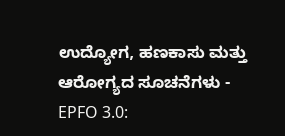ಉದ್ಯೋಗ, ಹಣಕಾಸು ಮತ್ತು ಆರೋಗ್ಯದ ಸೂಚನೆಗಳು -
EPFO 3.0: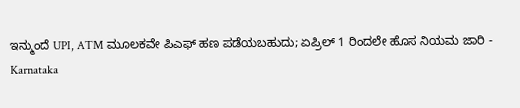ಇನ್ಮುಂದೆ UPI, ATM ಮೂಲಕವೇ ಪಿಎಫ್ ಹಣ ಪಡೆಯಬಹುದು; ಏಪ್ರಿಲ್ 1 ರಿಂದಲೇ ಹೊಸ ನಿಯಮ ಜಾರಿ -
Karnataka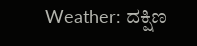Weather: ದಕ್ಷಿಣ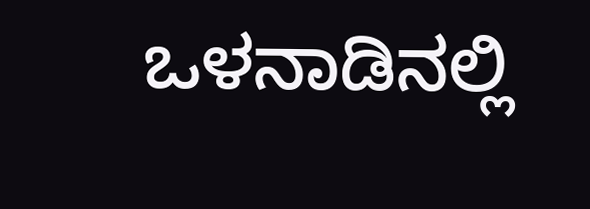ಒಳನಾಡಿನಲ್ಲಿ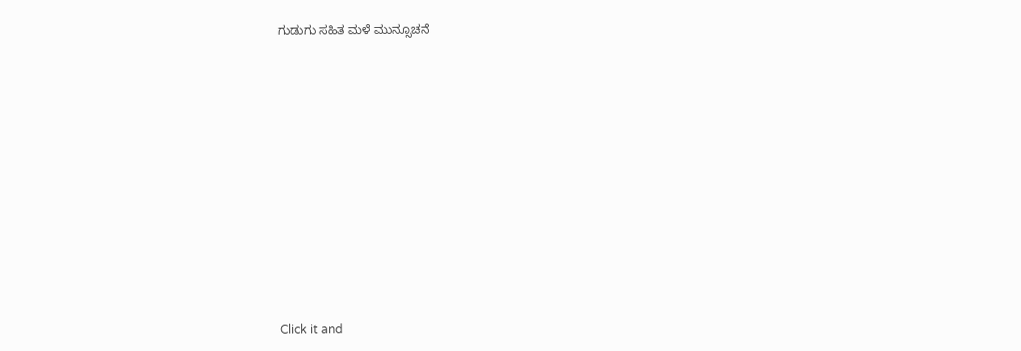ಗುಡುಗು ಸಹಿತ ಮಳೆ ಮುನ್ಸೂಚನೆ












Click it and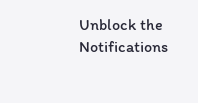Unblock the Notifications